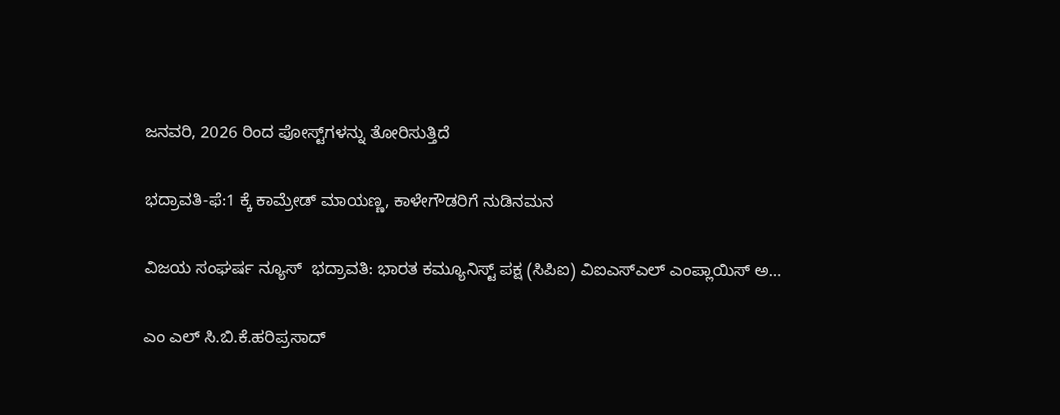ಜನವರಿ, 2026 ರಿಂದ ಪೋಸ್ಟ್‌ಗಳನ್ನು ತೋರಿಸುತ್ತಿದೆ

ಭದ್ರಾವತಿ-ಫೆ:1 ಕ್ಕೆ ಕಾಮ್ರೇಡ್ ಮಾಯಣ್ಣ, ಕಾಳೇಗೌಡರಿಗೆ ನುಡಿನಮನ

ವಿಜಯ ಸಂಘರ್ಷ ನ್ಯೂಸ್  ಭದ್ರಾವತಿ: ಭಾರತ ಕಮ್ಯೂನಿಸ್ಟ್ ಪಕ್ಷ (ಸಿಪಿಐ) ವಿಐಎಸ್‌ಎಲ್‌ ಎಂಪ್ಲಾಯಿಸ್ ಅ…

ಎಂ ಎಲ್ ಸಿ.ಬಿ.ಕೆ.ಹರಿಪ್ರಸಾದ್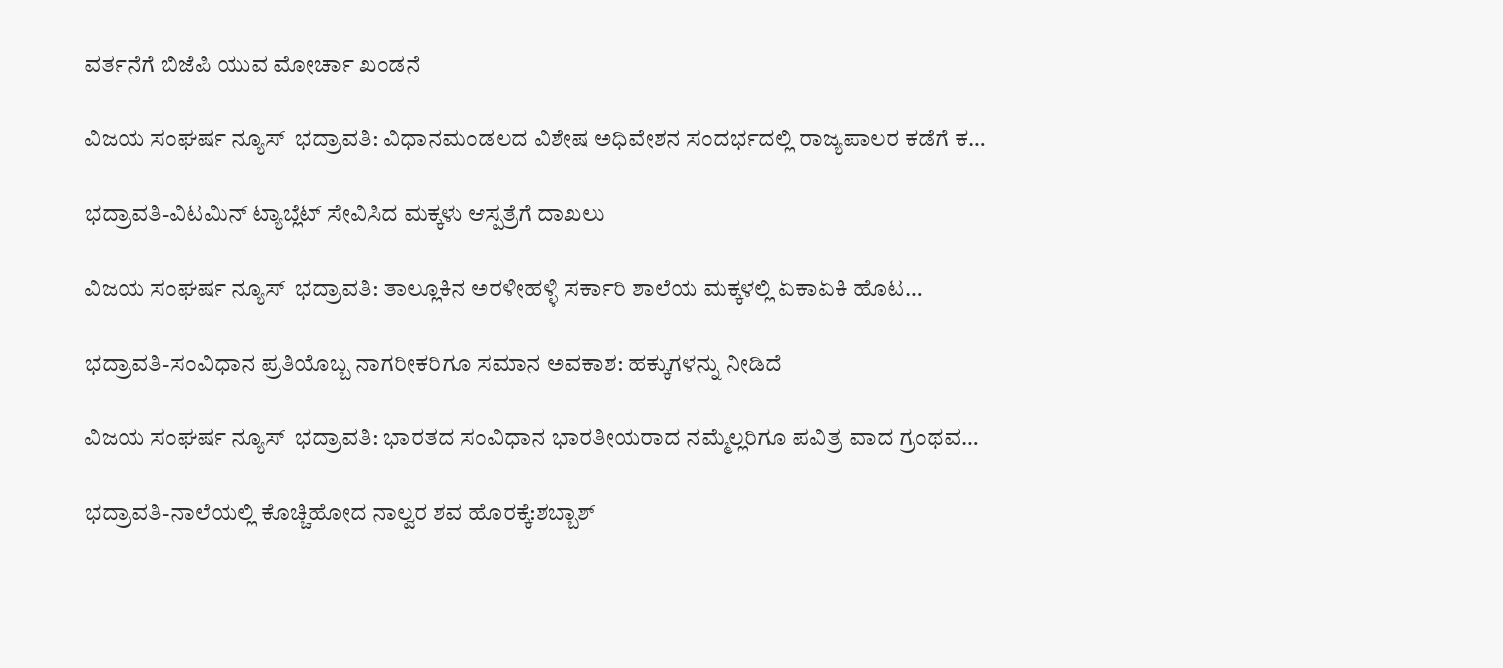ವರ್ತನೆಗೆ ಬಿಜೆಪಿ ಯುವ ಮೋರ್ಚಾ ಖಂಡನೆ

ವಿಜಯ ಸಂಘರ್ಷ ನ್ಯೂಸ್  ಭದ್ರಾವತಿ: ವಿಧಾನಮಂಡಲದ ವಿಶೇಷ ಅಧಿವೇಶನ ಸಂದರ್ಭದಲ್ಲಿ ರಾಜ್ಯಪಾಲರ ಕಡೆಗೆ ಕ…

ಭದ್ರಾವತಿ-ವಿಟಮಿನ್‌ ಟ್ಯಾಬ್ಲೆಟ್‌ ಸೇವಿಸಿದ ಮಕ್ಕಳು ಆಸ್ಪತ್ರೆಗೆ ದಾಖಲು

ವಿಜಯ ಸಂಘರ್ಷ ನ್ಯೂಸ್  ಭದ್ರಾವತಿ: ತಾಲ್ಲೂಕಿನ ಅರಳೀಹಳ್ಳಿ ಸರ್ಕಾರಿ ಶಾಲೆಯ ಮಕ್ಕಳಲ್ಲಿ ಏಕಾಏಕಿ ಹೊಟ…

ಭದ್ರಾವತಿ-ಸಂವಿಧಾನ ಪ್ರತಿಯೊಬ್ಬ ನಾಗರೀಕರಿಗೂ ಸಮಾನ ಅವಕಾಶ: ಹಕ್ಕುಗಳನ್ನು ನೀಡಿದೆ

ವಿಜಯ ಸಂಘರ್ಷ ನ್ಯೂಸ್  ಭದ್ರಾವತಿ: ಭಾರತದ ಸಂವಿಧಾನ ಭಾರತೀಯರಾದ ನಮ್ಮೆಲ್ಲರಿಗೂ ಪವಿತ್ರ ವಾದ ಗ್ರಂಥವ…

ಭದ್ರಾವತಿ-ನಾಲೆಯಲ್ಲಿ ಕೊಚ್ಚಿಹೋದ ನಾಲ್ವರ ಶವ ಹೊರಕ್ಕೆ:ಶಬ್ಬಾಶ್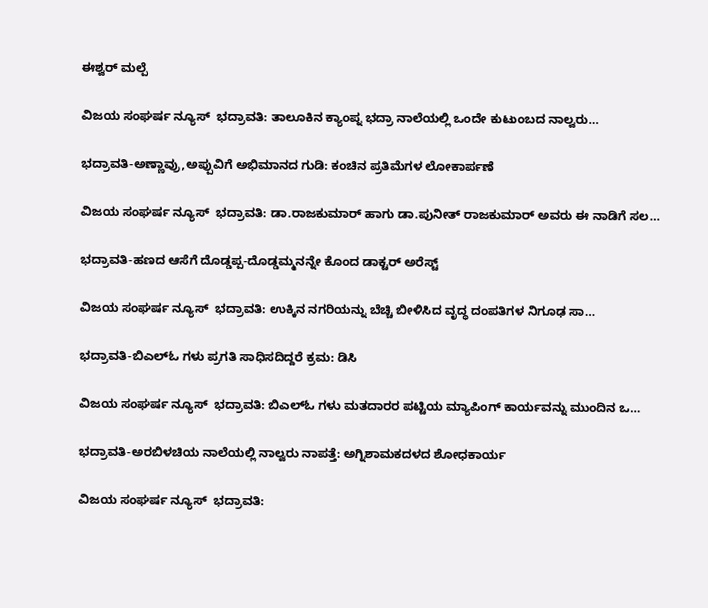ಈಶ್ವರ್ ಮಲ್ಪೆ

ವಿಜಯ ಸಂಘರ್ಷ ನ್ಯೂಸ್  ಭದ್ರಾವತಿ: ತಾಲೂಕಿನ ಕ್ಯಾಂಪ್ನ ಭದ್ರಾ ನಾಲೆಯಲ್ಲಿ ಒಂದೇ ಕುಟುಂಬದ ನಾಲ್ವರು…

ಭದ್ರಾವತಿ-ಅಣ್ಣಾವ್ರು,ಅಪ್ಪುವಿಗೆ ಅಭಿಮಾನದ ಗುಡಿ: ಕಂಚಿನ ಪ್ರತಿಮೆಗಳ ಲೋಕಾರ್ಪಣೆ

ವಿಜಯ ಸಂಘರ್ಷ ನ್ಯೂಸ್  ಭದ್ರಾವತಿ: ಡಾ.ರಾಜಕುಮಾರ್ ಹಾಗು ಡಾ.ಪುನೀತ್ ರಾಜಕುಮಾರ್ ಅವರು ಈ ನಾಡಿಗೆ ಸಲ…

ಭದ್ರಾವತಿ-ಹಣದ ಆಸೆಗೆ ದೊಡ್ಡಪ್ಪ-ದೊಡ್ಡಮ್ಮನನ್ನೇ ಕೊಂದ ಡಾಕ್ಟರ್ ಅರೆಸ್ಟ್

ವಿಜಯ ಸಂಘರ್ಷ ನ್ಯೂಸ್  ಭದ್ರಾವತಿ: ಉಕ್ಕಿನ ನಗರಿಯನ್ನು ಬೆಚ್ಚಿ ಬೀಳಿಸಿದ ವೃದ್ಧ ದಂಪತಿಗಳ ನಿಗೂಢ ಸಾ…

ಭದ್ರಾವತಿ-ಬಿಎಲ್ಓ ಗಳು ಪ್ರಗತಿ ಸಾಧಿಸದಿದ್ದರೆ ಕ್ರಮ: ಡಿಸಿ

ವಿಜಯ ಸಂಘರ್ಷ ನ್ಯೂಸ್  ಭದ್ರಾವತಿ: ಬಿಎಲ್ಓ ಗಳು ಮತದಾರರ ಪಟ್ಟಿಯ ಮ್ಯಾಪಿಂಗ್ ಕಾರ್ಯವನ್ನು ಮುಂದಿನ ಒ…

ಭದ್ರಾವತಿ-ಅರಬಿಳಚಿಯ ನಾಲೆಯಲ್ಲಿ ನಾಲ್ವರು ನಾಪತ್ತೆ: ಅಗ್ನಿಶಾಮಕದಳದ ಶೋಧಕಾರ್ಯ

ವಿಜಯ ಸಂಘರ್ಷ ನ್ಯೂಸ್  ಭದ್ರಾವತಿ: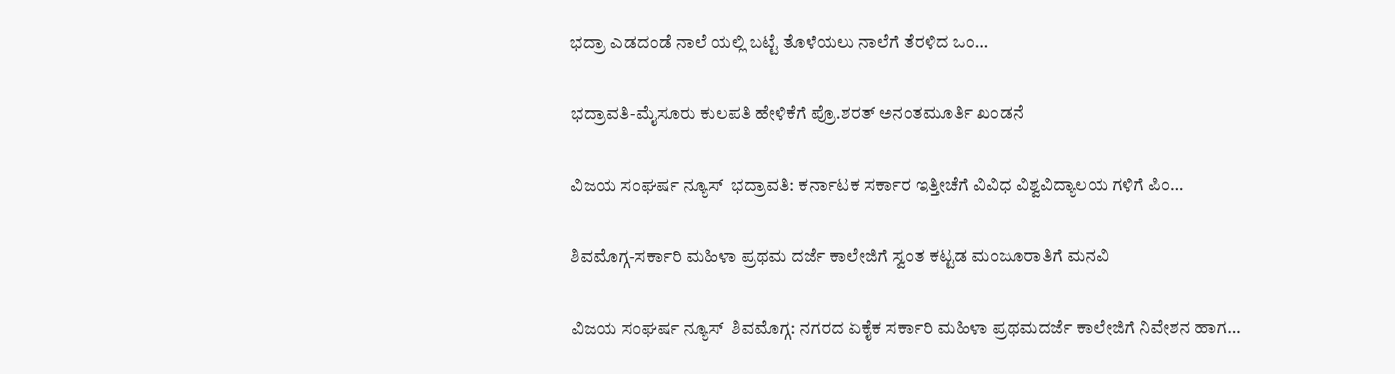ಭದ್ರಾ ಎಡದಂಡೆ ನಾಲೆ ಯಲ್ಲಿ ಬಟ್ಟೆ ತೊಳೆಯಲು ನಾಲೆಗೆ ತೆರಳಿದ ಒಂ…

ಭದ್ರಾವತಿ-ಮೈಸೂರು ಕುಲಪತಿ ಹೇಳಿಕೆಗೆ ಪ್ರೊ.ಶರತ್ ಅನಂತಮೂರ್ತಿ ಖಂಡನೆ

ವಿಜಯ ಸಂಘರ್ಷ ನ್ಯೂಸ್  ಭದ್ರಾವತಿ: ಕರ್ನಾಟಕ ಸರ್ಕಾರ ಇತ್ತೀಚೆಗೆ ವಿವಿಧ ವಿಶ್ವವಿದ್ಯಾಲಯ ಗಳಿಗೆ ಪಿಂ…

ಶಿವಮೊಗ್ಗ-ಸರ್ಕಾರಿ ಮಹಿಳಾ ಪ್ರಥಮ ದರ್ಜೆ ಕಾಲೇಜಿಗೆ ಸ್ವಂತ ಕಟ್ಟಡ ಮಂಜೂರಾತಿಗೆ ಮನವಿ

ವಿಜಯ ಸಂಘರ್ಷ ನ್ಯೂಸ್  ಶಿವಮೊಗ್ಗ: ನಗರದ ಏಕೈಕ ಸರ್ಕಾರಿ ಮಹಿಳಾ ಪ್ರಥಮದರ್ಜೆ ಕಾಲೇಜಿಗೆ ನಿವೇಶನ ಹಾಗ…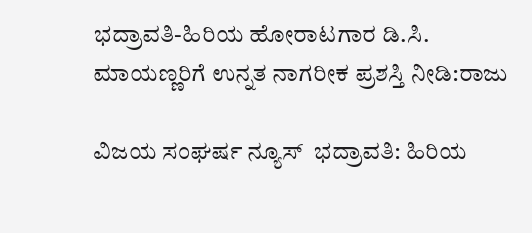ಭದ್ರಾವತಿ-ಹಿರಿಯ ಹೋರಾಟಗಾರ ಡಿ.ಸಿ. ಮಾಯಣ್ಣರಿಗೆ ಉನ್ನತ ನಾಗರೀಕ ಪ್ರಶಸ್ತಿ ನೀಡಿ:ರಾಜು

ವಿಜಯ ಸಂಘರ್ಷ ನ್ಯೂಸ್  ಭದ್ರಾವತಿ: ಹಿರಿಯ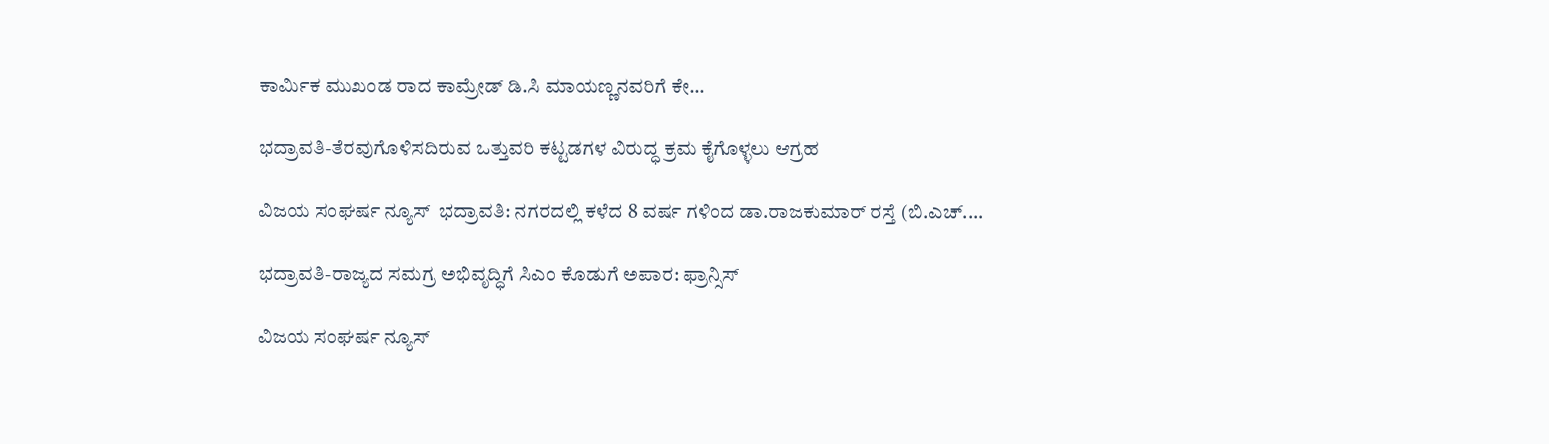ಕಾರ್ಮಿಕ ಮುಖಂಡ ರಾದ ಕಾಮ್ರೇಡ್ ಡಿ.ಸಿ ಮಾಯಣ್ಣನವರಿಗೆ ಕೇ…

ಭದ್ರಾವತಿ-ತೆರವುಗೊಳಿಸದಿರುವ ಒತ್ತುವರಿ ಕಟ್ಟಡಗಳ ವಿರುದ್ಧ ಕ್ರಮ ಕೈಗೊಳ್ಳಲು ಆಗ್ರಹ

ವಿಜಯ ಸಂಘರ್ಷ ನ್ಯೂಸ್  ಭದ್ರಾವತಿ: ನಗರದಲ್ಲಿ ಕಳೆದ 8 ವರ್ಷ ಗಳಿಂದ ಡಾ.ರಾಜಕುಮಾರ್ ರಸ್ತೆ (ಬಿ.ಎಚ್.…

ಭದ್ರಾವತಿ-ರಾಜ್ಯದ ಸಮಗ್ರ ಅಭಿವೃದ್ಧಿಗೆ ಸಿಎಂ ಕೊಡುಗೆ ಅಪಾರ: ಫ್ರಾನ್ಸಿಸ್

ವಿಜಯ ಸಂಘರ್ಷ ನ್ಯೂಸ್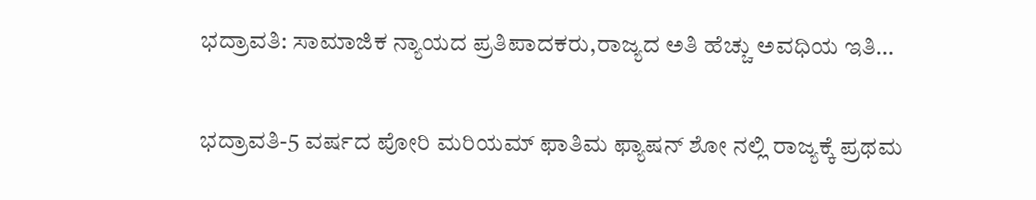ಭದ್ರಾವತಿ: ಸಾಮಾಜಿಕ ನ್ಯಾಯದ ಪ್ರತಿಪಾದಕರು,ರಾಜ್ಯದ ಅತಿ ಹೆಚ್ಚು ಅವಧಿಯ ಇತಿ…

ಭದ್ರಾವತಿ-5 ವರ್ಷದ ಪೋರಿ ಮರಿಯಮ್ ಫಾತಿಮ ಫ್ಯಾಷನ್ ಶೋ ನಲ್ಲಿ ರಾಜ್ಯಕ್ಕೆ ಪ್ರಥಮ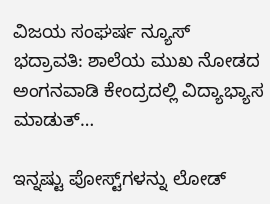ವಿಜಯ ಸಂಘರ್ಷ ನ್ಯೂಸ್  ಭದ್ರಾವತಿ: ಶಾಲೆಯ ಮುಖ ನೋಡದ ಅಂಗನವಾಡಿ ಕೇಂದ್ರದಲ್ಲಿ ವಿದ್ಯಾಭ್ಯಾಸ ಮಾಡುತ್…

ಇನ್ನಷ್ಟು ಪೋಸ್ಟ್‌ಗಳನ್ನು ಲೋಡ್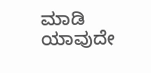ಮಾಡಿ
ಯಾವುದೇ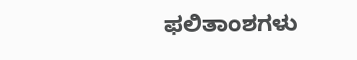ಫಲಿತಾಂಶಗಳು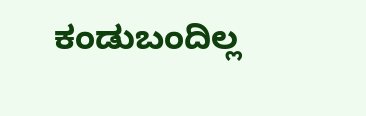ಕಂಡುಬಂದಿಲ್ಲ